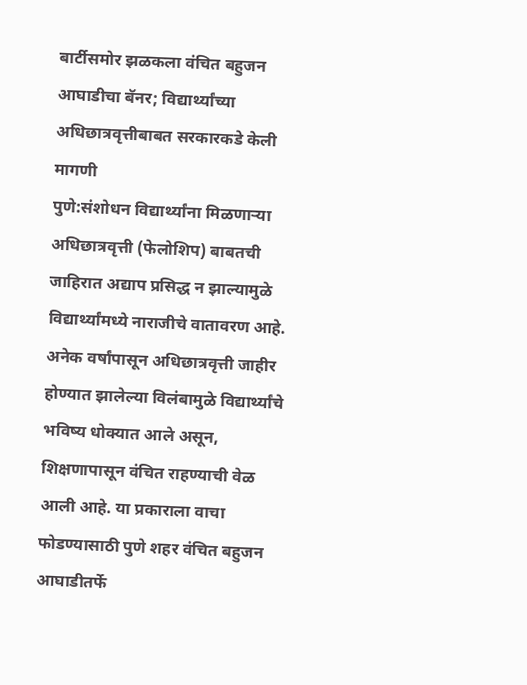बार्टीसमोर झळकला वंचित बहुजन आघाडीचा बॅनर; विद्यार्थ्यांच्या अधिछात्रवृत्तीबाबत सरकारकडे केली मागणी
पुणे:संशोधन विद्यार्थ्यांना मिळणाऱ्या अधिछात्रवृत्ती (फेलोशिप) बाबतची जाहिरात अद्याप प्रसिद्ध न झाल्यामुळे विद्यार्थ्यांमध्ये नाराजीचे वातावरण आहे. अनेक वर्षांपासून अधिछात्रवृत्ती जाहीर होण्यात झालेल्या विलंबामुळे विद्यार्थ्यांचे भविष्य धोक्यात आले असून, शिक्षणापासून वंचित राहण्याची वेळ आली आहे. या प्रकाराला वाचा फोडण्यासाठी पुणे शहर वंचित बहुजन आघाडीतर्फे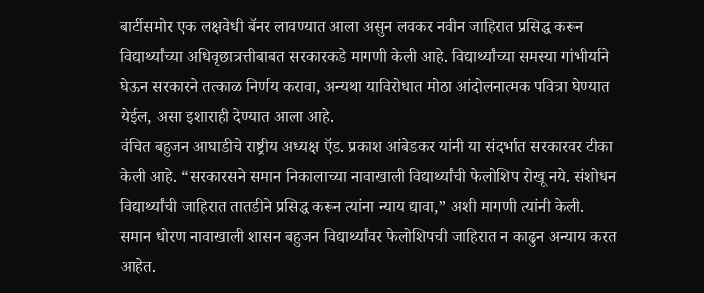बार्टीसमोर एक लक्षवेधी बॅनर लावण्यात आला असुन लवकर नवीन जाहिरात प्रसिद्ध करून विद्यार्थ्यांच्या अधिवृछात्रत्तीबाबत सरकारकडे मागणी केली आहे. विद्यार्थ्यांच्या समस्या गांभीर्याने घेऊन सरकारने तत्काळ निर्णय करावा, अन्यथा याविरोधात मोठा आंदोलनात्मक पवित्रा घेण्यात येईल, असा इशाराही देण्यात आला आहे.
वंचित बहुजन आघाडीचे राष्ट्रीय अध्यक्ष ऍड. प्रकाश आंबेडकर यांनी या संदर्भात सरकारवर टीका केली आहे. “सरकारसने समान निकालाच्या नावाखाली विद्यार्थ्यांची फेलोशिप रोखू नये. संशोधन विद्यार्थ्यांची जाहिरात तातडीने प्रसिद्ध करून त्यांना न्याय द्यावा,” अशी मागणी त्यांनी केली.
समान धोरण नावाखाली शासन बहुजन विद्यार्थ्यांवर फेलोशिपची जाहिरात न काढुन अन्याय करत आहेत.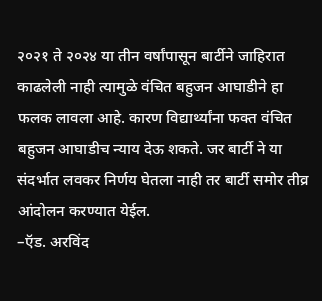२०२१ ते २०२४ या तीन वर्षांपासून बार्टीने जाहिरात काढलेली नाही त्यामुळे वंचित बहुजन आघाडीने हा फलक लावला आहे. कारण विद्यार्थ्यांना फक्त वंचित बहुजन आघाडीच न्याय देऊ शकते. जर बार्टी ने या संदर्भात लवकर निर्णय घेतला नाही तर बार्टी समोर तीव्र आंदोलन करण्यात येईल.
–ऍड. अरविंद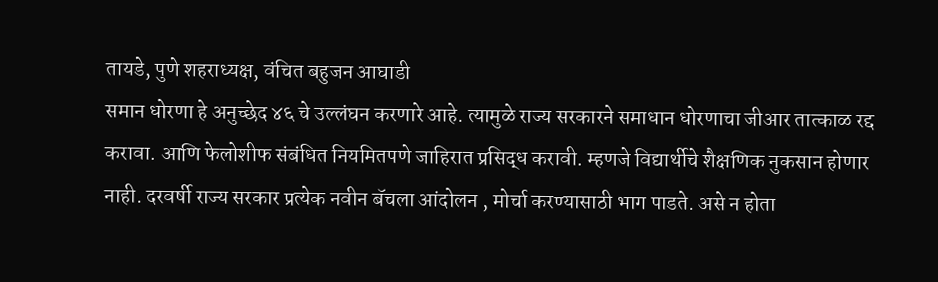तायडे, पुणे शहराध्यक्ष, वंचित बहुजन आघाडी
समान धोरणा हे अनुच्छेद ४६ चे उल्लंघन करणारे आहे. त्यामुळे राज्य सरकारने समाधान धोरणाचा जीआर तात्काळ रद्द करावा. आणि फेलोशीफ संबंधित नियमितपणे जाहिरात प्रसिद्ध करावी. म्हणजे विद्यार्थीचे शैक्षणिक नुकसान होणार नाही. दरवर्षी राज्य सरकार प्रत्येक नवीन बॅचला आंदोलन , मोर्चा करण्यासाठी भाग पाडते. असे न होता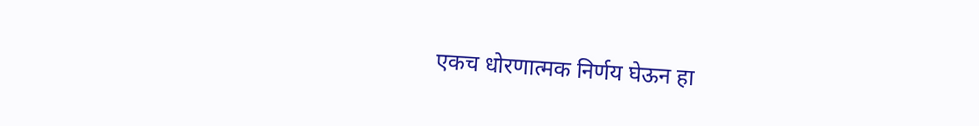एकच धोरणात्मक निर्णय घेऊन हा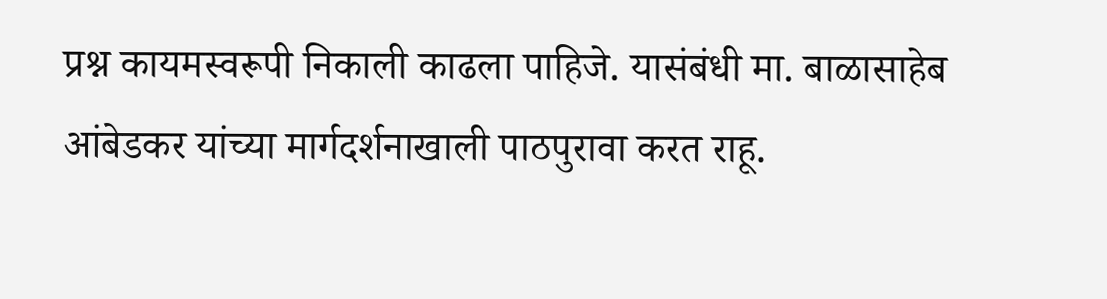प्रश्न कायमस्वरूपी निकाली काढला पाहिजे. यासंबंधी मा. बाळासाहेब आंबेडकर यांच्या मार्गदर्शनाखाली पाठपुरावा करत राहू.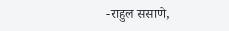-राहुल ससाणे,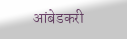आंबेडकरी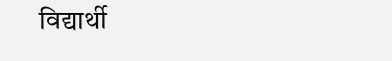विद्यार्थी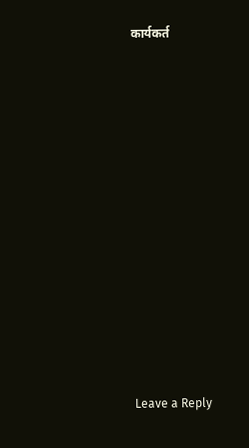कार्यकर्त

















Leave a Reply